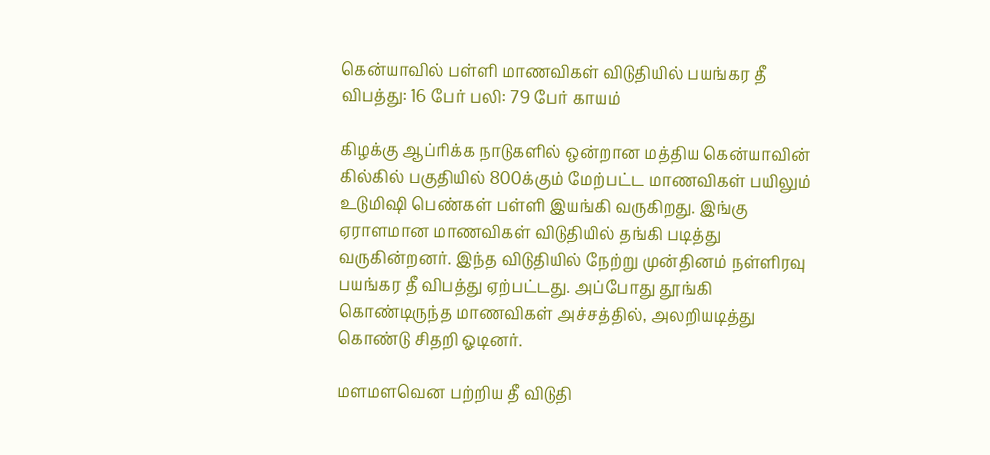கென்யாவில் பள்ளி மாணவிகள் விடுதியில் பயங்கர தீ விபத்து: 16 பேர் பலி: 79 பேர் காயம்

கிழக்கு ஆப்ரிக்க நாடுகளில் ஒன்றான மத்திய கென்யாவின் கில்கில் பகுதியில் 800க்கும் மேற்பட்ட மாணவிகள் பயிலும் உடுமிஷி பெண்கள் பள்ளி இயங்கி வருகிறது. இங்கு ஏராளமான மாணவிகள் விடுதியில் தங்கி படித்து வருகின்றனர். இந்த விடுதியில் நேற்று முன்தினம் நள்ளிரவு பயங்கர தீ விபத்து ஏற்பட்டது. அப்போது தூங்கி கொண்டிருந்த மாணவிகள் அச்சத்தில், அலறியடித்து கொண்டு சிதறி ஓடினர்.

மளமளவென பற்றிய தீ விடுதி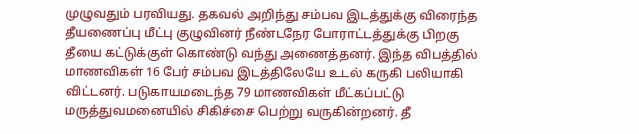முழுவதும் பரவியது. தகவல் அறிந்து சம்பவ இடத்துக்கு விரைந்த தீயணைப்பு மீட்பு குழுவினர் நீண்டநேர போராட்டத்துக்கு பிறகு தீயை கட்டுக்குள் கொண்டு வந்து அணைத்தனர். இந்த விபத்தில் மாணவிகள் 16 பேர் சம்பவ இடத்திலேயே உடல் கருகி பலியாகி விட்டனர். படுகாயமடைந்த 79 மாணவிகள் மீட்கப்பட்டு மருத்துவமனையில் சிகிச்சை பெற்று வருகின்றனர். தீ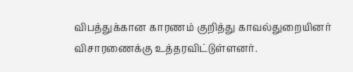விபத்துக்கான காரணம் குறித்து காவல்துறையினர் விசாரணைக்கு உத்தரவிட்டுள்ளனர்.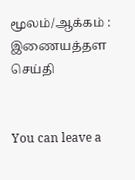மூலம்/ஆக்கம் : இணையத்தள செய்தி


You can leave a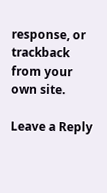response, or trackback from your own site.

Leave a Reply